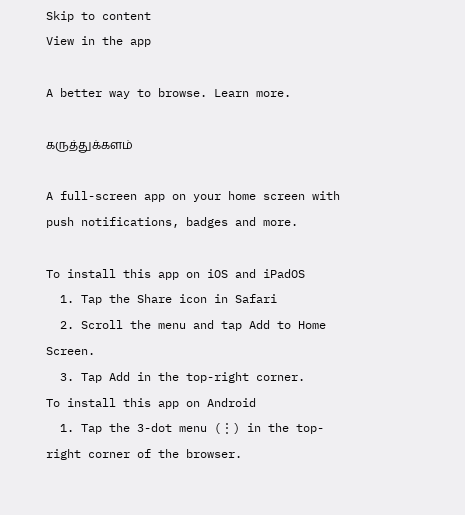Skip to content
View in the app

A better way to browse. Learn more.

கருத்துக்களம்

A full-screen app on your home screen with push notifications, badges and more.

To install this app on iOS and iPadOS
  1. Tap the Share icon in Safari
  2. Scroll the menu and tap Add to Home Screen.
  3. Tap Add in the top-right corner.
To install this app on Android
  1. Tap the 3-dot menu (⋮) in the top-right corner of the browser.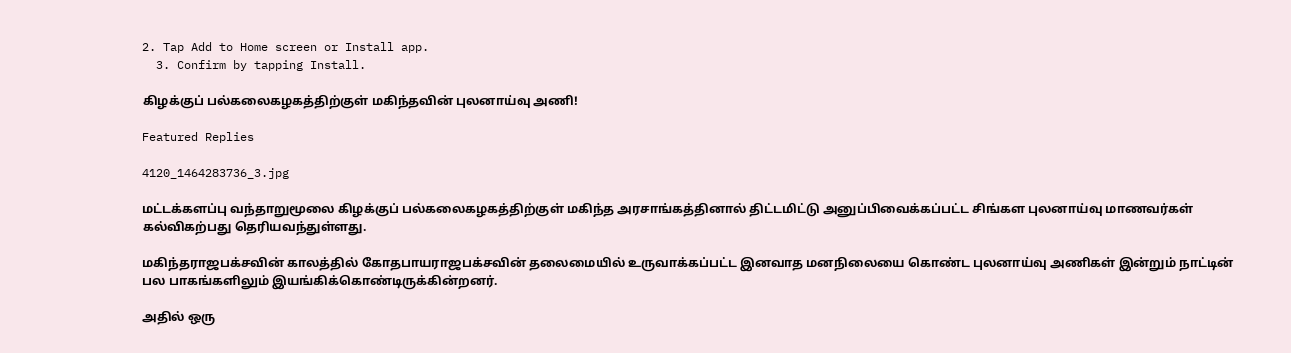2. Tap Add to Home screen or Install app.
  3. Confirm by tapping Install.

கிழக்குப் பல்கலைகழகத்திற்குள் மகிந்தவின் புலனாய்வு அணி!

Featured Replies

4120_1464283736_3.jpg

மட்டக்களப்பு வந்தாறுமூலை கிழக்குப் பல்கலைகழகத்திற்குள் மகிந்த அரசாங்கத்தினால் திட்டமிட்டு அனுப்பிவைக்கப்பட்ட சிங்கள புலனாய்வு மாணவர்கள் கல்விகற்பது தெரியவந்துள்ளது.

மகிந்தராஜபக்சவின் காலத்தில் கோதபாயராஜபக்சவின் தலைமையில் உருவாக்கப்பட்ட இனவாத மனநிலையை கொண்ட புலனாய்வு அணிகள் இன்றும் நாட்டின் பல பாகங்களிலும் இயங்கிக்கொண்டிருக்கின்றனர்.

அதில் ஒரு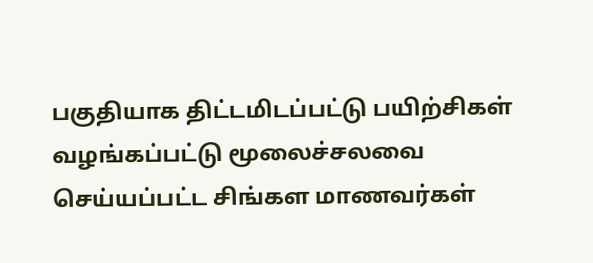பகுதியாக திட்டமிடப்பட்டு பயிற்சிகள் வழங்கப்பட்டு மூலைச்சலவை செய்யப்பட்ட சிங்கள மாணவர்கள்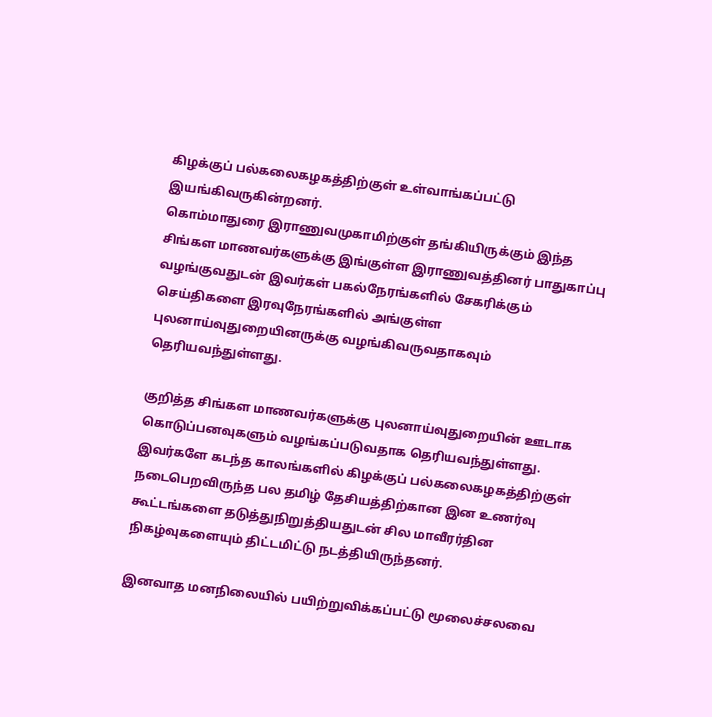கிழக்குப் பல்கலைகழகத்திற்குள் உள்வாங்கப்பட்டு இயங்கிவருகின்றனர்.
கொம்மாதுரை இராணுவமுகாமிற்குள் தங்கியிருக்கும் இந்த சிங்கள மாணவர்களுக்கு இங்குள்ள இராணுவத்தினர் பாதுகாப்பு வழங்குவதுடன் இவர்கள் பகல்நேரங்களில் சேகரிக்கும் செய்திகளை இரவுநேரங்களில் அங்குள்ள புலனாய்வுதுறையினருக்கு வழங்கிவருவதாகவும் தெரியவந்துள்ளது.

குறித்த சிங்கள மாணவர்களுக்கு புலனாய்வுதுறையின் ஊடாக கொடுப்பனவுகளும் வழங்கப்படுவதாக தெரியவந்துள்ளது.
இவர்களே கடந்த காலங்களில் கிழக்குப் பல்கலைகழகத்திற்குள் நடைபெறவிருந்த பல தமிழ் தேசியத்திற்கான இன உணர்வு கூட்டங்களை தடுத்துநிறுத்தியதுடன் சில மாவீரர்தின நிகழ்வுகளையும் திட்டமிட்டு நடத்தியிருந்தனர்.

இனவாத மனநிலையில் பயிற்றுவிக்கப்பட்டு மூலைச்சலவை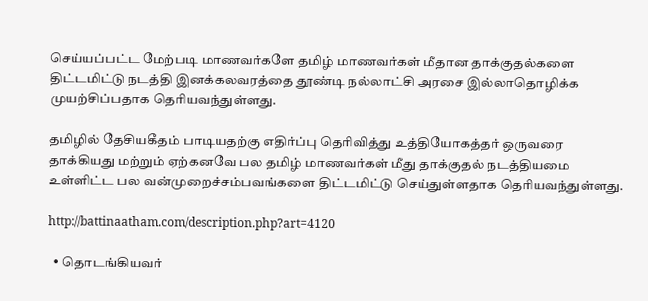செய்யப்பட்ட மேற்படி மாணவர்களே தமிழ் மாணவர்கள் மீதான தாக்குதல்களை திட்டமிட்டு நடத்தி இனக்கலவரத்தை தூண்டி நல்லாட்சி அரசை இல்லாதொழிக்க முயற்சிப்பதாக தெரியவந்துள்ளது.

தமிழில் தேசியகீதம் பாடியதற்கு எதிர்ப்பு தெரிவித்து உத்தியோகத்தர் ஒருவரை தாக்கியது மற்றும் ஏற்கனவே பல தமிழ் மாணவர்கள் மீது தாக்குதல் நடத்தியமை உள்ளிட்ட பல வன்முறைச்சம்பவங்களை திட்டமிட்டு செய்துள்ளதாக தெரியவந்துள்ளது.

http://battinaatham.com/description.php?art=4120

  • தொடங்கியவர்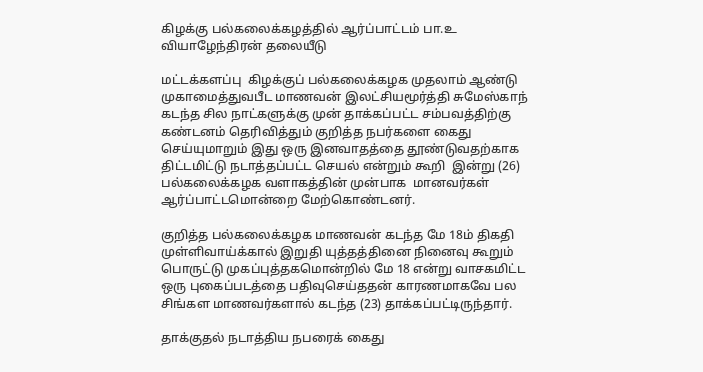கிழக்கு பல்கலைக்கழத்தில் ஆர்ப்பாட்டம் பா.உ வியாழேந்திரன் தலையீடு

மட்டக்களப்பு  கிழக்குப் பல்கலைக்கழக முதலாம் ஆண்டு முகாமைத்துவபீட மாணவன் இலட்சியமூர்த்தி சுமேஸ்காந் கடந்த சில நாட்களுக்கு முன் தாக்கப்பட்ட சம்பவத்திற்கு கண்டனம் தெரிவித்தும் குறித்த நபர்களை கைது செய்யுமாறும் இது ஒரு இனவாதத்தை தூண்டுவதற்காக திட்டமிட்டு நடாத்தப்பட்ட செயல் என்றும் கூறி  இன்று (26) பல்கலைக்கழக வளாகத்தின் முன்பாக  மானவர்கள் ஆர்ப்பாட்டமொன்றை மேற்கொண்டனர்.

குறித்த பல்கலைக்கழக மாணவன் கடந்த மே 18ம் திகதி முள்ளிவாய்க்கால் இறுதி யுத்தத்தினை நினைவு கூறும் பொருட்டு முகப்புத்தகமொன்றில் மே 18 என்று வாசகமிட்ட ஒரு புகைப்படத்தை பதிவுசெய்ததன் காரணமாகவே பல சிங்கள மாணவர்களால் கடந்த (23) தாக்கப்பட்டிருந்தார்.

தாக்குதல் நடாத்திய நபரைக் கைது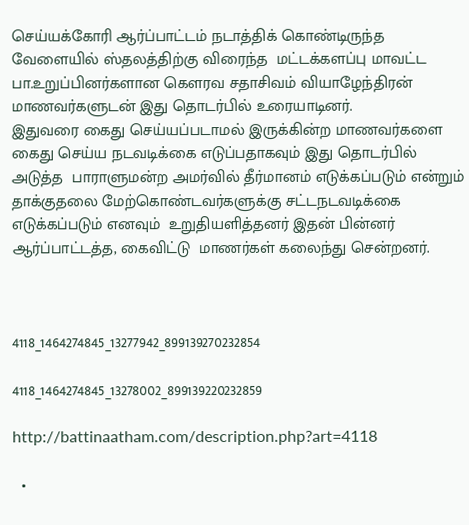செய்யக்கோரி ஆர்ப்பாட்டம் நடாத்திக் கொண்டிருந்த வேளையில் ஸ்தலத்திற்கு விரைந்த  மட்டக்களப்பு மாவட்ட பா.உறுப்பினர்களான கௌரவ சதாசிவம் வியாழேந்திரன்   மாணவர்களுடன் இது தொடர்பில் உரையாடினர்.
இதுவரை கைது செய்யப்படாமல் இருக்கின்ற மாணவர்களை கைது செய்ய நடவடிக்கை எடுப்பதாகவும் இது தொடர்பில் அடுத்த  பாராளுமன்ற அமர்வில் தீர்மானம் எடுக்கப்படும் என்றும் தாக்குதலை மேற்கொண்டவர்களுக்கு சட்டநடவடிக்கை எடுக்கப்படும் எனவும்  உறுதியளித்தனர் இதன் பின்னர் ஆர்ப்பாட்டத்த, கைவிட்டு  மாணர்கள் கலைந்து சென்றனர்.



4118_1464274845_13277942_899139270232854

4118_1464274845_13278002_899139220232859

http://battinaatham.com/description.php?art=4118

  •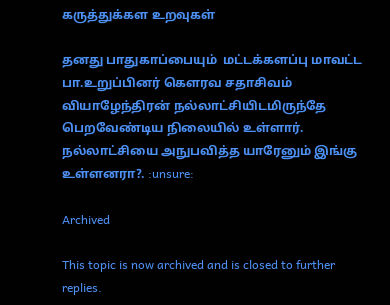கருத்துக்கள உறவுகள்

தனது பாதுகாப்பையும்  மட்டக்களப்பு மாவட்ட பா.உறுப்பினர் கௌரவ சதாசிவம் வியாழேந்திரன் நல்லாட்சியிடமிருந்தே பெறவேண்டிய நிலையில் உள்ளார். நல்லாட்சியை அநுபவித்த யாரேனும் இங்கு உள்ளனரா?. :unsure:

Archived

This topic is now archived and is closed to further replies.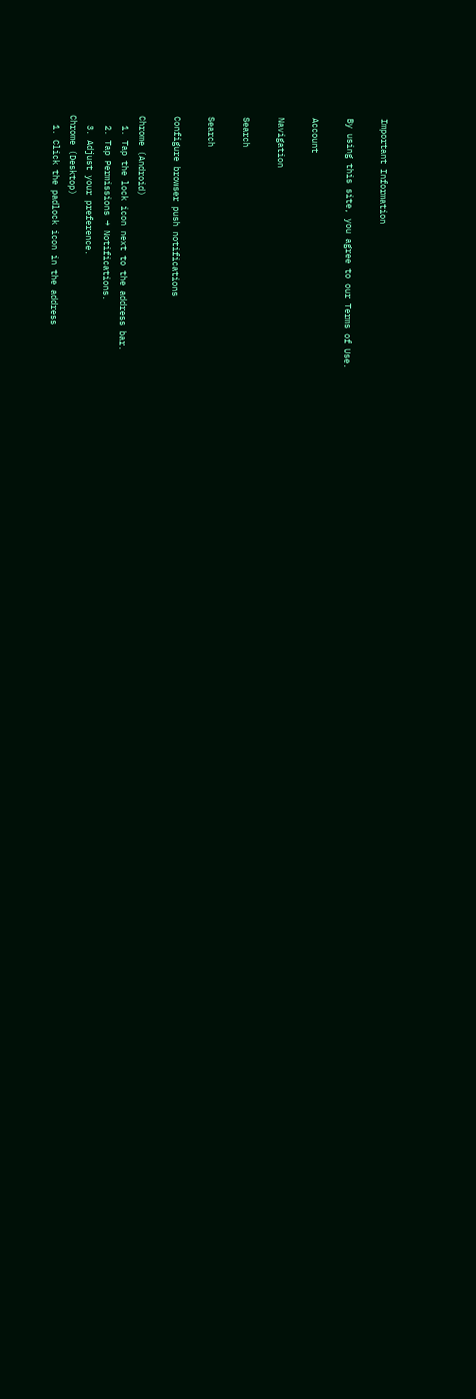Important Information

By using this site, you agree to our Terms of Use.

Account

Navigation

Search

Search

Configure browser push notifications

Chrome (Android)
  1. Tap the lock icon next to the address bar.
  2. Tap Permissions → Notifications.
  3. Adjust your preference.
Chrome (Desktop)
  1. Click the padlock icon in the address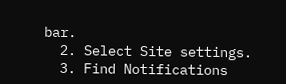bar.
  2. Select Site settings.
  3. Find Notifications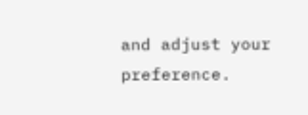and adjust your preference.